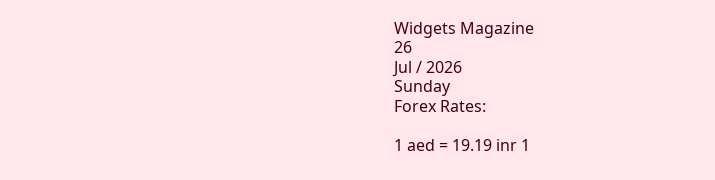Widgets Magazine
26
Jul / 2026
Sunday
Forex Rates:

1 aed = 19.19 inr 1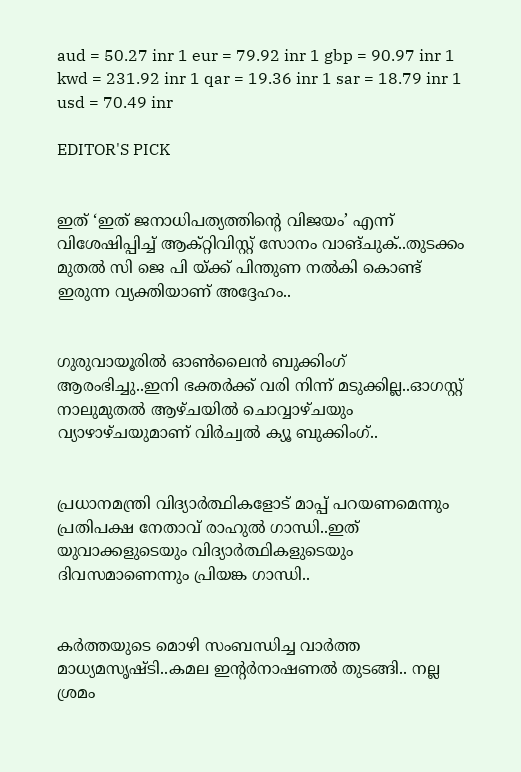aud = 50.27 inr 1 eur = 79.92 inr 1 gbp = 90.97 inr 1 kwd = 231.92 inr 1 qar = 19.36 inr 1 sar = 18.79 inr 1 usd = 70.49 inr

EDITOR'S PICK


ഇത് ‘ഇത് ജനാധിപത്യത്തിന്റെ വിജയം’ എന്ന് വിശേഷിപ്പിച്ച് ആക്റ്റിവിസ്റ്റ് സോനം വാങ്ചുക്..തുടക്കം മുതൽ സി ജെ പി യ്ക്ക് പിന്തുണ നൽകി കൊണ്ട് ഇരുന്ന വ്യക്തിയാണ് അദ്ദേഹം..


ഗുരുവായൂരിൽ ഓൺലൈൻ ബുക്കിംഗ് ആരംഭിച്ചു..ഇനി ഭക്തർക്ക് വരി നിന്ന് മടുക്കില്ല..ഓഗസ്റ്റ് നാലുമുതൽ ആഴ്ചയിൽ ചൊവ്വാഴ്ചയും വ്യാഴാഴ്ചയുമാണ് വിർച്വൽ ക്യൂ ബുക്കിംഗ്..


പ്രധാനമന്ത്രി വിദ്യാര്‍ത്ഥികളോട് മാപ്പ് പറയണമെന്നും പ്രതിപക്ഷ നേതാവ് രാഹുല്‍ ഗാന്ധി..ഇത് യുവാക്കളുടെയും വിദ്യാര്‍ത്ഥികളുടെയും ദിവസമാണെന്നും പ്രിയങ്ക ഗാന്ധി..


കര്‍ത്തയുടെ മൊഴി സംബന്ധിച്ച വാര്‍ത്ത മാധ്യമസൃഷ്ടി..കമല ഇന്റര്‍നാഷണല്‍ തുടങ്ങി.. നല്ല ശ്രമം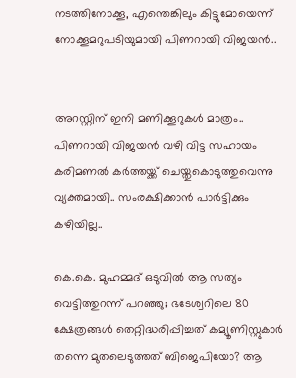നടത്തിനോക്കൂ, എന്തെങ്കിലും കിട്ടുമോയെന്ന് നോക്കൂമറുപടിയുമായി പിണറായി വിജയന്‍..


അറസ്റ്റിന് ഇനി മണിക്കൂറുകള്‍ മാത്രം.. പിണറായി വിജയന്‍ വഴി വിട്ട സഹായം കരിമണല്‍ കര്‍ത്തയ്ക്ക് ചെയ്തുകൊടുത്തുവെന്നു വ്യക്തമായി.. സംരക്ഷിക്കാന്‍ പാര്‍ട്ടിക്കും കഴിയില്ല..

കെ.കെ. മുഹമ്മദ് ഒടുവില്‍ ആ സത്യം വെട്ടിത്തുറന്ന് പറഞ്ഞു; ഭടേശ്വറിലെ 80 ക്ഷേത്രങ്ങള്‍ തെറ്റിദ്ധരിപ്പിച്ചത് കമ്യൂണിസ്റ്റുകാര്‍ തന്നെ മുതലെടുത്തത് ബിജെപിയോ? ആ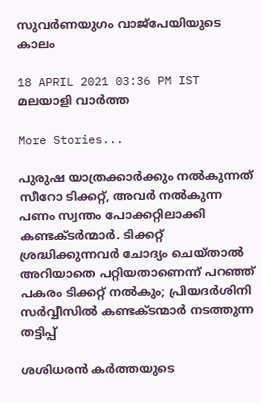സുവര്‍ണയുഗം വാജ്‌പേയിയുടെ കാലം

18 APRIL 2021 03:36 PM IST
മലയാളി വാര്‍ത്ത

More Stories...

പുരുഷ യാത്രക്കാർക്കും നൽകുന്നത് സീറോ ടിക്കറ്റ്, അവർ നൽകുന്ന പണം സ്വന്തം പോക്കറ്റിലാക്കി കണ്ടക്ടർന്മാർ. ടിക്കറ്റ് ശ്രദ്ധിക്കുന്നവർ ചോദ്യം ചെയ്താൽ അറിയാതെ പറ്റിയതാണെന്ന് പറഞ്ഞ് പകരം ടിക്കറ്റ് നൽകും; പ്രിയദർശിനി സർവ്വീസിൽ കണ്ടക്ടന്മാർ നടത്തുന്ന തട്ടിപ്പ്

ശശിധരൻ കർത്തയുടെ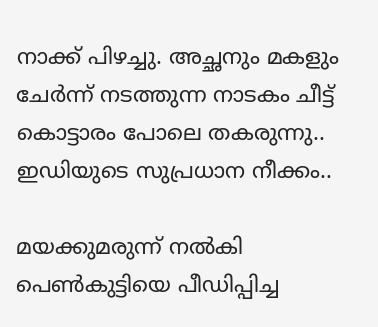നാക്ക് പിഴച്ചു. അച്ഛനും മകളും ചേർന്ന് നടത്തുന്ന നാടകം ചീട്ട് കൊട്ടാരം പോലെ തകരുന്നു.. ഇഡിയുടെ സുപ്രധാന നീക്കം..

മയക്കുമരുന്ന് നല്‍കി പെണ്‍കുട്ടിയെ പീഡിപ്പിച്ച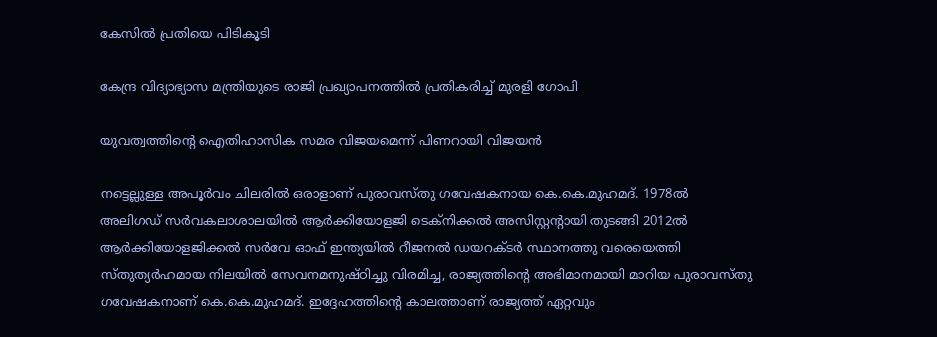കേസില്‍ പ്രതിയെ പിടികൂടി

കേന്ദ്ര വിദ്യാഭ്യാസ മന്ത്രിയുടെ രാജി പ്രഖ്യാപനത്തില്‍ പ്രതികരിച്ച് മുരളി ഗോപി

യുവത്വത്തിന്റെ ഐതിഹാസിക സമര വിജയമെന്ന് പിണറായി വിജയന്‍

നട്ടെല്ലുള്ള അപൂര്‍വം ചിലരില്‍ ഒരാളാണ് പുരാവസ്തു ഗവേഷകനായ കെ.കെ.മുഹമദ്. 1978ല്‍ അലിഗഡ് സര്‍വകലാശാലയില്‍ ആര്‍ക്കിയോളജി ടെക്‌നിക്കല്‍ അസിസ്റ്റന്റായി തുടങ്ങി 2012ല്‍ ആര്‍ക്കിയോളജിക്കല്‍ സര്‍വേ ഓഫ് ഇന്ത്യയില്‍ റീജനല്‍ ഡയറക്ടര്‍ സ്ഥാനത്തു വരെയെത്തി സ്തുത്യര്‍ഹമായ നിലയില്‍ സേവനമനുഷ്ഠിച്ചു വിരമിച്ച, രാജ്യത്തിന്റെ അഭിമാനമായി മാറിയ പുരാവസ്തു ഗവേഷകനാണ് കെ.കെ.മുഹമദ്. ഇദ്ദേഹത്തിന്റെ കാലത്താണ് രാജ്യത്ത് ഏറ്റവും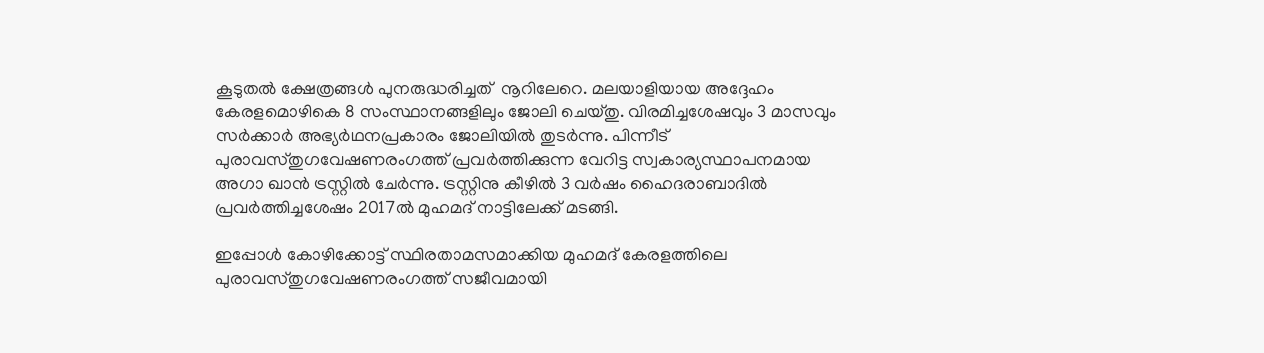കൂടുതല്‍ ക്ഷേത്രങ്ങള്‍ പുനരുദ്ധരിച്ചത്  നൂറിലേറെ. മലയാളിയായ അദ്ദേഹം കേരളമൊഴികെ 8 സംസ്ഥാനങ്ങളിലും ജോലി ചെയ്തു. വിരമിച്ചശേഷവും 3 മാസവും സര്‍ക്കാര്‍ അഭ്യര്‍ഥനപ്രകാരം ജോലിയില്‍ തുടര്‍ന്നു. പിന്നീട് പുരാവസ്തുഗവേഷണരംഗത്ത് പ്രവര്‍ത്തിക്കുന്ന വേറിട്ട സ്വകാര്യസ്ഥാപനമായ അഗാ ഖാന്‍ ട്രസ്റ്റില്‍ ചേര്‍ന്നു. ട്രസ്റ്റിനു കീഴില്‍ 3 വര്‍ഷം ഹൈദരാബാദില്‍ പ്രവര്‍ത്തിച്ചശേഷം 2017ല്‍ മുഹമദ് നാട്ടിലേക്ക് മടങ്ങി.

ഇപ്പോള്‍ കോഴിക്കോട്ട് സ്ഥിരതാമസമാക്കിയ മുഹമദ് കേരളത്തിലെ പുരാവസ്തുഗവേഷണരംഗത്ത് സജീവമായി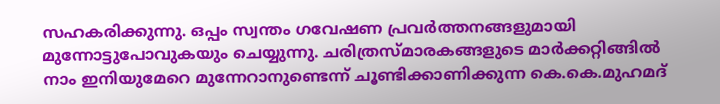സഹകരിക്കുന്നു. ഒപ്പം സ്വന്തം ഗവേഷണ പ്രവര്‍ത്തനങ്ങളുമായി മുന്നോട്ടുപോവുകയും ചെയ്യുന്നു. ചരിത്രസ്മാരകങ്ങളുടെ മാര്‍ക്കറ്റിങ്ങില്‍ നാം ഇനിയുമേറെ മുന്നേറാനുണ്ടെന്ന് ചൂണ്ടിക്കാണിക്കുന്ന കെ.കെ.മുഹമദ്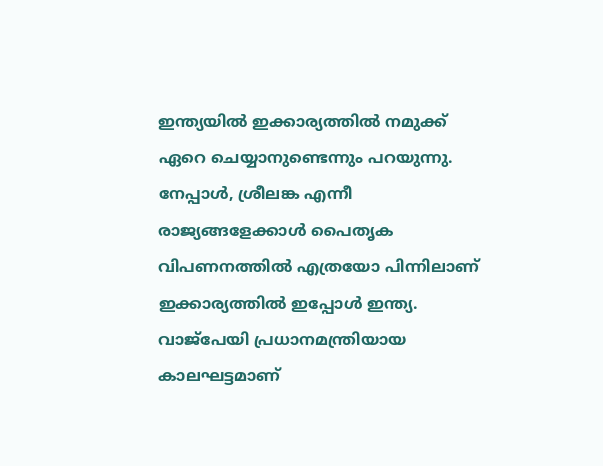ഇന്ത്യയില്‍ ഇക്കാര്യത്തില്‍ നമുക്ക് ഏറെ ചെയ്യാനുണ്ടെന്നും പറയുന്നു. നേപ്പാള്‍, ശ്രീലങ്ക എന്നീ രാജ്യങ്ങളേക്കാള്‍ പൈതൃക വിപണനത്തില്‍ എത്രയോ പിന്നിലാണ് ഇക്കാര്യത്തില്‍ ഇപ്പോള്‍ ഇന്ത്യ. വാജ്‌പേയി പ്രധാനമന്ത്രിയായ കാലഘട്ടമാണ്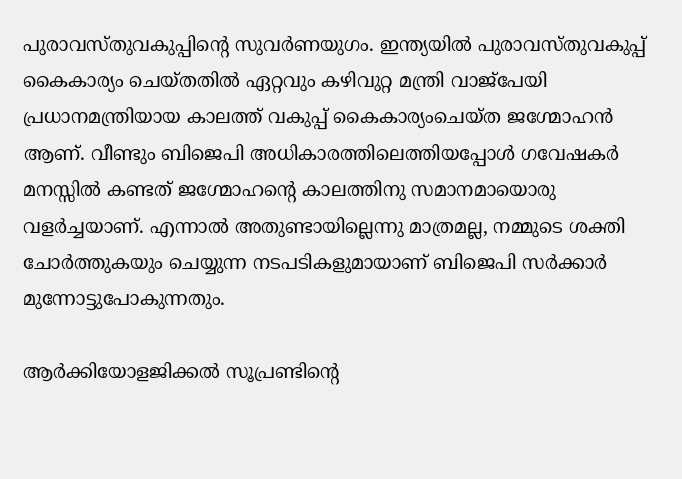പുരാവസ്തുവകുപ്പിന്റെ സുവര്‍ണയുഗം. ഇന്ത്യയില്‍ പുരാവസ്തുവകുപ്പ് കൈകാര്യം ചെയ്തതില്‍ ഏറ്റവും കഴിവുറ്റ മന്ത്രി വാജ്‌പേയി പ്രധാനമന്ത്രിയായ കാലത്ത് വകുപ്പ് കൈകാര്യംചെയ്ത ജഗ്മോഹന്‍ ആണ്. വീണ്ടും ബിജെപി അധികാരത്തിലെത്തിയപ്പോള്‍ ഗവേഷകര്‍ മനസ്സില്‍ കണ്ടത് ജഗ്മോഹന്റെ കാലത്തിനു സമാനമായൊരു വളര്‍ച്ചയാണ്. എന്നാല്‍ അതുണ്ടായില്ലെന്നു മാത്രമല്ല, നമ്മുടെ ശക്തി ചോര്‍ത്തുകയും ചെയ്യുന്ന നടപടികളുമായാണ് ബിജെപി സര്‍ക്കാര്‍ മുന്നോട്ടുപോകുന്നതും.

ആര്‍ക്കിയോളജിക്കല്‍ സൂപ്രണ്ടിന്റെ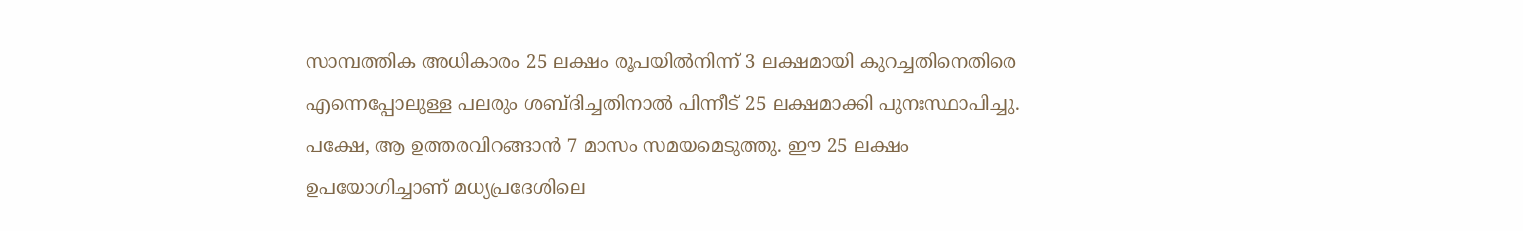സാമ്പത്തിക അധികാരം 25 ലക്ഷം രൂപയില്‍നിന്ന് 3 ലക്ഷമായി കുറച്ചതിനെതിരെ എന്നെപ്പോലുള്ള പലരും ശബ്ദിച്ചതിനാല്‍ പിന്നീട് 25 ലക്ഷമാക്കി പുനഃസ്ഥാപിച്ചു. പക്ഷേ, ആ ഉത്തരവിറങ്ങാന്‍ 7 മാസം സമയമെടുത്തു. ഈ 25 ലക്ഷം ഉപയോഗിച്ചാണ് മധ്യപ്രദേശിലെ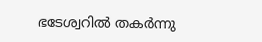ഭടേശ്വറില്‍ തകര്‍ന്നു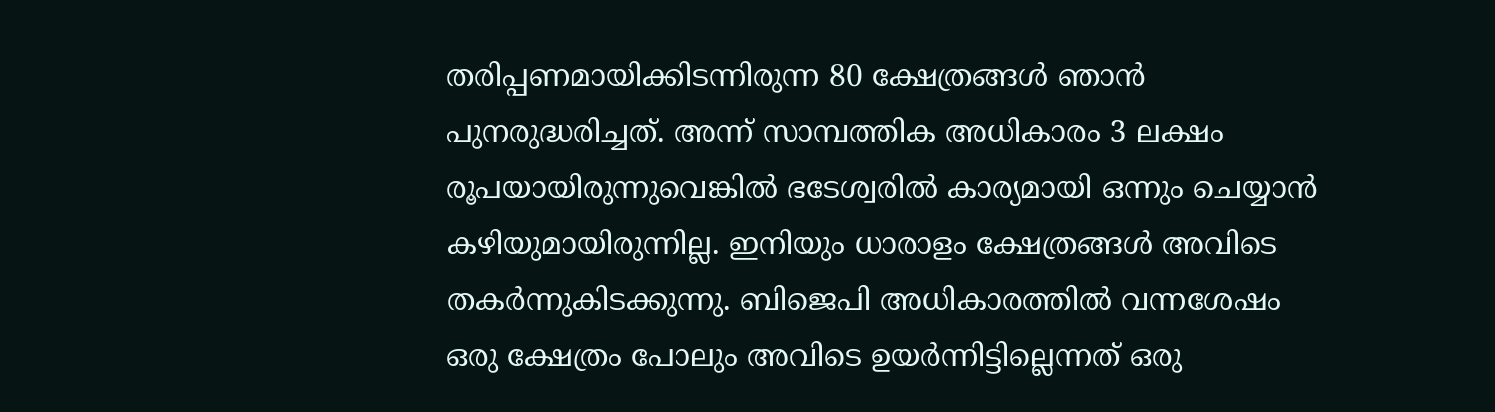തരിപ്പണമായിക്കിടന്നിരുന്ന 80 ക്ഷേത്രങ്ങള്‍ ഞാന്‍ പുനരുദ്ധരിച്ചത്. അന്ന് സാമ്പത്തിക അധികാരം 3 ലക്ഷം രൂപയായിരുന്നുവെങ്കില്‍ ഭടേശ്വരില്‍ കാര്യമായി ഒന്നും ചെയ്യാന്‍ കഴിയുമായിരുന്നില്ല. ഇനിയും ധാരാളം ക്ഷേത്രങ്ങള്‍ അവിടെ തകര്‍ന്നുകിടക്കുന്നു. ബിജെപി അധികാരത്തില്‍ വന്നശേഷം ഒരു ക്ഷേത്രം പോലും അവിടെ ഉയര്‍ന്നിട്ടില്ലെന്നത് ഒരു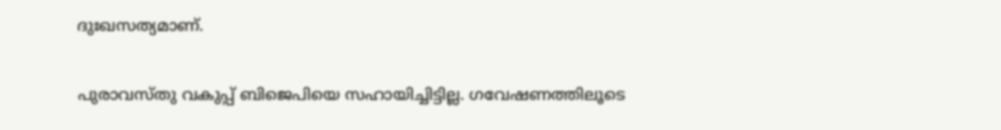ദുഃഖസത്യമാണ്.

പുരാവസ്തു വകുപ്പ് ബിജെപിയെ സഹായിച്ചിട്ടില്ല. ഗവേഷണത്തിലൂടെ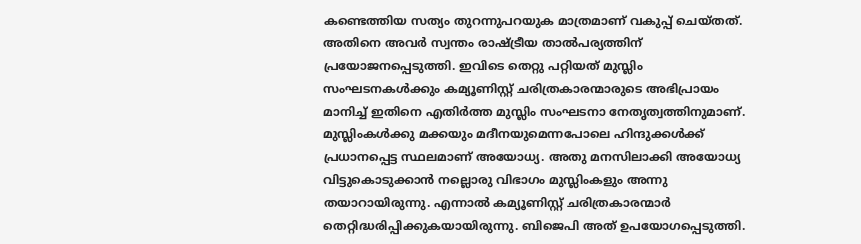കണ്ടെത്തിയ സത്യം തുറന്നുപറയുക മാത്രമാണ് വകുപ്പ് ചെയ്തത്. അതിനെ അവര്‍ സ്വന്തം രാഷ്ട്രീയ താല്‍പര്യത്തിന് പ്രയോജനപ്പെടുത്തി. ഇവിടെ തെറ്റു പറ്റിയത് മുസ്ലിം സംഘടനകള്‍ക്കും കമ്യൂണിസ്റ്റ് ചരിത്രകാരന്മാരുടെ അഭിപ്രായം മാനിച്ച് ഇതിനെ എതിര്‍ത്ത മുസ്ലിം സംഘടനാ നേതൃത്വത്തിനുമാണ്. മുസ്ലിംകള്‍ക്കു മക്കയും മദീനയുമെന്നപോലെ ഹിന്ദുക്കള്‍ക്ക് പ്രധാനപ്പെട്ട സ്ഥലമാണ് അയോധ്യ. അതു മനസിലാക്കി അയോധ്യ വിട്ടുകൊടുക്കാന്‍ നല്ലൊരു വിഭാഗം മുസ്ലിംകളും അന്നു തയാറായിരുന്നു. എന്നാല്‍ കമ്യൂണിസ്റ്റ് ചരിത്രകാരന്മാര്‍ തെറ്റിദ്ധരിപ്പിക്കുകയായിരുന്നു. ബിജെപി അത് ഉപയോഗപ്പെടുത്തി.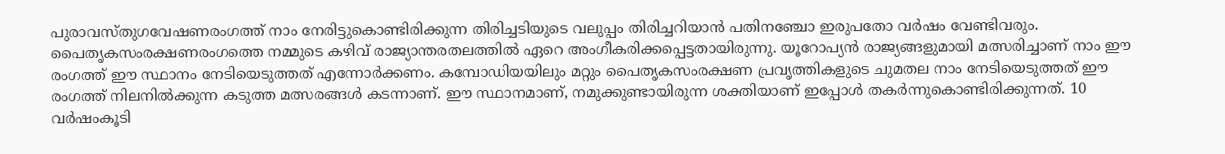പുരാവസ്തുഗവേഷണരംഗത്ത് നാം നേരിട്ടുകൊണ്ടിരിക്കുന്ന തിരിച്ചടിയുടെ വലുപ്പം തിരിച്ചറിയാന്‍ പതിനഞ്ചോ ഇരുപതോ വര്‍ഷം വേണ്ടിവരും. പൈതൃകസംരക്ഷണരംഗത്തെ നമ്മുടെ കഴിവ് രാജ്യാന്തരതലത്തില്‍ ഏറെ അംഗീകരിക്കപ്പെട്ടതായിരുന്നു. യൂറോപ്യന്‍ രാജ്യങ്ങളുമായി മത്സരിച്ചാണ് നാം ഈ രംഗത്ത് ഈ സ്ഥാനം നേടിയെടുത്തത് എന്നോര്‍ക്കണം. കമ്പോഡിയയിലും മറ്റും പൈതൃകസംരക്ഷണ പ്രവൃത്തികളുടെ ചുമതല നാം നേടിയെടുത്തത് ഈ രംഗത്ത് നിലനില്‍ക്കുന്ന കടുത്ത മത്സരങ്ങള്‍ കടന്നാണ്. ഈ സ്ഥാനമാണ്, നമുക്കുണ്ടായിരുന്ന ശക്തിയാണ് ഇപ്പോള്‍ തകര്‍ന്നുകൊണ്ടിരിക്കുന്നത്. 10 വര്‍ഷംകൂടി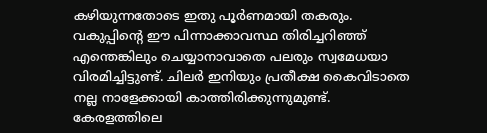കഴിയുന്നതോടെ ഇതു പൂര്‍ണമായി തകരും. വകുപ്പിന്റെ ഈ പിന്നാക്കാവസ്ഥ തിരിച്ചറിഞ്ഞ് എന്തെങ്കിലും ചെയ്യാനാവാതെ പലരും സ്വമേധയാ വിരമിച്ചിട്ടുണ്ട്. ചിലര്‍ ഇനിയും പ്രതീക്ഷ കൈവിടാതെ നല്ല നാളേക്കായി കാത്തിരിക്കുന്നുമുണ്ട്. കേരളത്തിലെ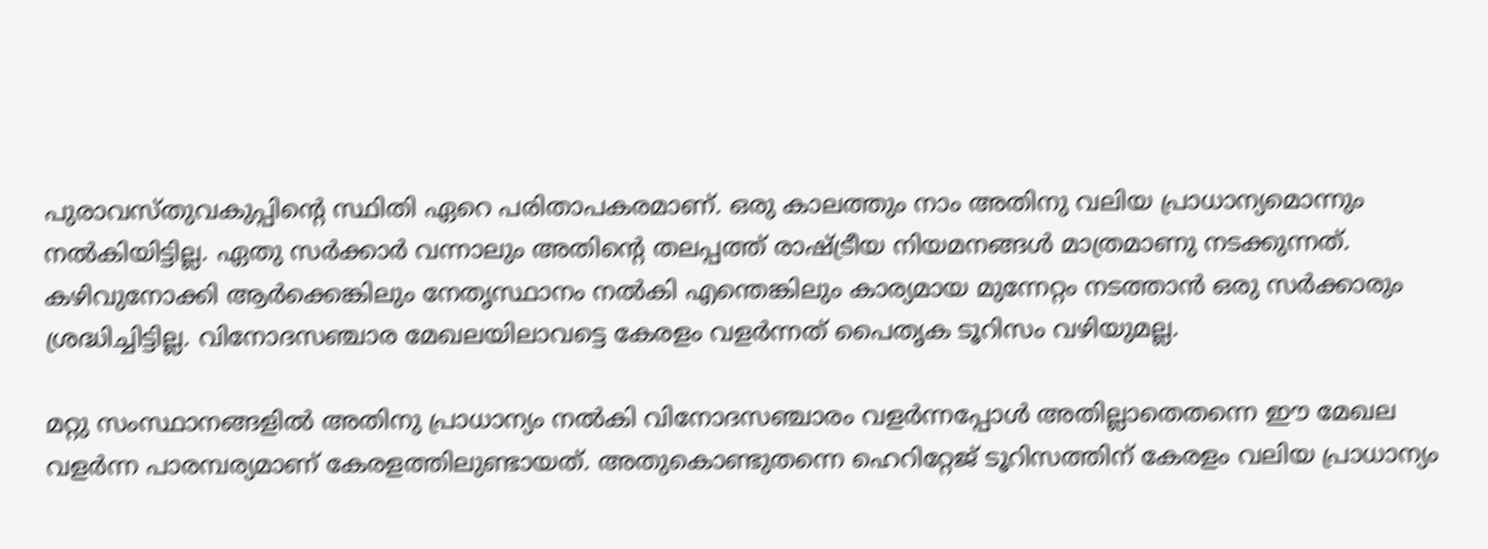പുരാവസ്തുവകുപ്പിന്റെ സ്ഥിതി ഏറെ പരിതാപകരമാണ്. ഒരു കാലത്തും നാം അതിനു വലിയ പ്രാധാന്യമൊന്നും നല്‍കിയിട്ടില്ല. ഏതു സര്‍ക്കാര്‍ വന്നാലും അതിന്റെ തലപ്പത്ത് രാഷ്ട്രീയ നിയമനങ്ങള്‍ മാത്രമാണു നടക്കുന്നത്. കഴിവുനോക്കി ആര്‍ക്കെങ്കിലും നേതൃസ്ഥാനം നല്‍കി എന്തെങ്കിലും കാര്യമായ മുന്നേറ്റം നടത്താന്‍ ഒരു സര്‍ക്കാരും ശ്രദ്ധിച്ചിട്ടില്ല. വിനോദസഞ്ചാര മേഖലയിലാവട്ടെ കേരളം വളര്‍ന്നത് പൈതൃക ടൂറിസം വഴിയുമല്ല.

മറ്റു സംസ്ഥാനങ്ങളില്‍ അതിനു പ്രാധാന്യം നല്‍കി വിനോദസഞ്ചാരം വളര്‍ന്നപ്പോള്‍ അതില്ലാതെതന്നെ ഈ മേഖല വളര്‍ന്ന പാരമ്പര്യമാണ് കേരളത്തിലുണ്ടായത്. അതുകൊണ്ടുതന്നെ ഹെറിറ്റേജ് ടൂറിസത്തിന് കേരളം വലിയ പ്രാധാന്യം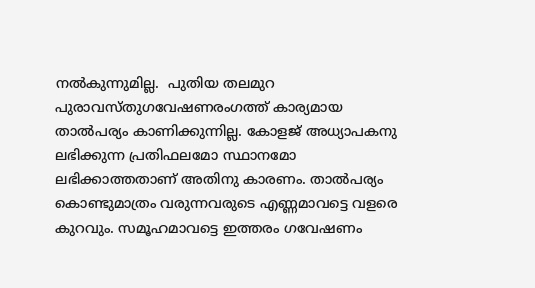നല്‍കുന്നുമില്ല.  പുതിയ തലമുറ പുരാവസ്തുഗവേഷണരംഗത്ത് കാര്യമായ താല്‍പര്യം കാണിക്കുന്നില്ല. കോളജ് അധ്യാപകനു ലഭിക്കുന്ന പ്രതിഫലമോ സ്ഥാനമോ ലഭിക്കാത്തതാണ് അതിനു കാരണം. താല്‍പര്യം കൊണ്ടുമാത്രം വരുന്നവരുടെ എണ്ണമാവട്ടെ വളരെ കുറവും. സമൂഹമാവട്ടെ ഇത്തരം ഗവേഷണം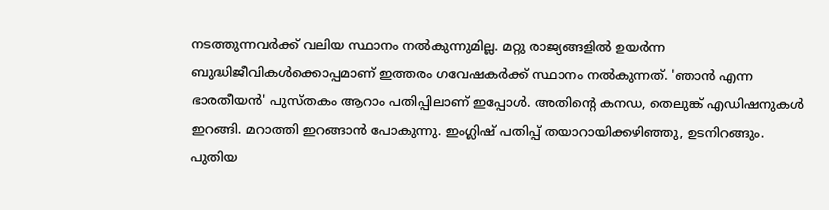നടത്തുന്നവര്‍ക്ക് വലിയ സ്ഥാനം നല്‍കുന്നുമില്ല. മറ്റു രാജ്യങ്ങളില്‍ ഉയര്‍ന്ന ബുദ്ധിജീവികള്‍ക്കൊപ്പമാണ് ഇത്തരം ഗവേഷകര്‍ക്ക് സ്ഥാനം നല്‍കുന്നത്. 'ഞാന്‍ എന്ന ഭാരതീയന്‍' പുസ്തകം ആറാം പതിപ്പിലാണ് ഇപ്പോള്‍. അതിന്റെ കനഡ, തെലുങ്ക് എഡിഷനുകള്‍ ഇറങ്ങി. മറാത്തി ഇറങ്ങാന്‍ പോകുന്നു. ഇംഗ്ലിഷ് പതിപ്പ് തയാറായിക്കഴിഞ്ഞു, ഉടനിറങ്ങും. പുതിയ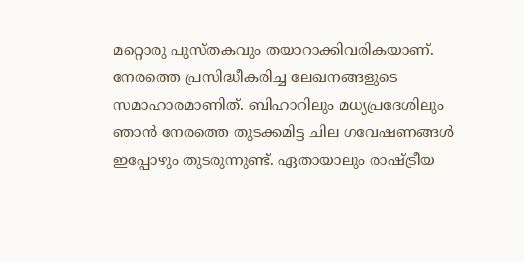മറ്റൊരു പുസ്തകവും തയാറാക്കിവരികയാണ്. നേരത്തെ പ്രസിദ്ധീകരിച്ച ലേഖനങ്ങളുടെ സമാഹാരമാണിത്. ബിഹാറിലും മധ്യപ്രദേശിലും ഞാന്‍ നേരത്തെ തുടക്കമിട്ട ചില ഗവേഷണങ്ങള്‍ ഇപ്പോഴും തുടരുന്നുണ്ട്. ഏതായാലും രാഷ്ട്രീയ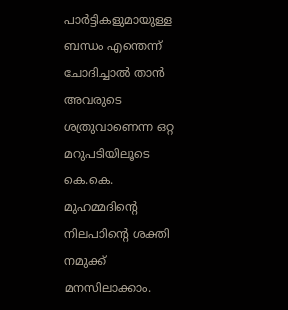പാര്‍ട്ടികളുമായുള്ള ബന്ധം എന്തെന്ന് ചോദിച്ചാല്‍ താന്‍ അവരുടെ ശത്രുവാണെന്ന ഒറ്റ മറുപടിയിലൂടെ കെ.കെ. മുഹമ്മദിന്റെ നിലപാിന്റെ ശക്തി  നമുക്ക് മനസിലാക്കാം.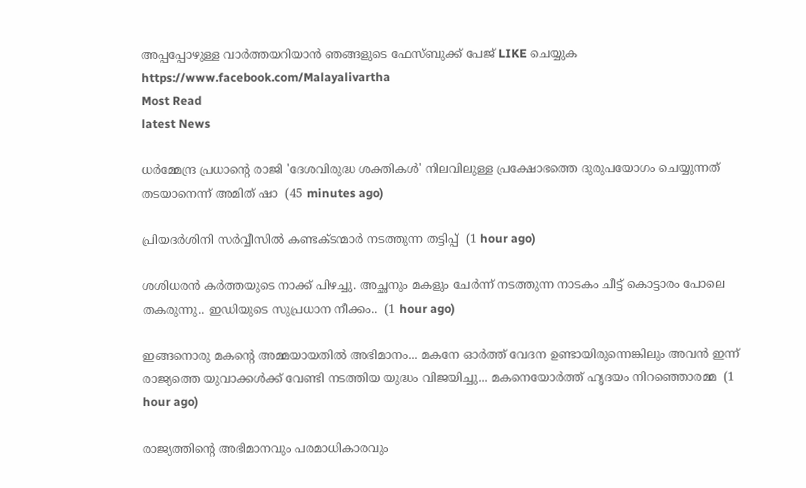അപ്പപ്പോഴുള്ള വാര്‍ത്തയറിയാന്‍ ഞങ്ങളുടെ ഫേസ്‌ബുക്ക്‌ പേജ് LIKE ചെയ്യുക
https://www.facebook.com/Malayalivartha
Most Read
latest News

ധർമ്മേന്ദ്ര പ്രധാന്റെ രാജി 'ദേശവിരുദ്ധ ശക്തികൾ' നിലവിലുള്ള പ്രക്ഷോഭത്തെ ദുരുപയോഗം ചെയ്യുന്നത് തടയാനെന്ന് അമിത് ഷാ  (45 minutes ago)

പ്രിയദർശിനി സർവ്വീസിൽ കണ്ടക്ടന്മാർ നടത്തുന്ന തട്ടിപ്പ്  (1 hour ago)

ശശിധരൻ കർത്തയുടെ നാക്ക് പിഴച്ചു. അച്ഛനും മകളും ചേർന്ന് നടത്തുന്ന നാടകം ചീട്ട് കൊട്ടാരം പോലെ തകരുന്നു.. ഇഡിയുടെ സുപ്രധാന നീക്കം..  (1 hour ago)

ഇങ്ങനൊരു മകന്റെ അമ്മയായതിൽ അഭിമാനം... മകനേ ഓർത്ത് വേദന ഉണ്ടായിരുന്നെങ്കിലും അവൻ ഇന്ന് രാജ്യത്തെ യുവാക്കൾക്ക് വേണ്ടി നടത്തിയ യുദ്ധം വിജയിച്ചു... മകനെയോർത്ത് ഹൃദയം നിറഞ്ഞൊരമ്മ  (1 hour ago)

രാജ്യത്തിന്റെ അഭിമാനവും പരമാധികാരവും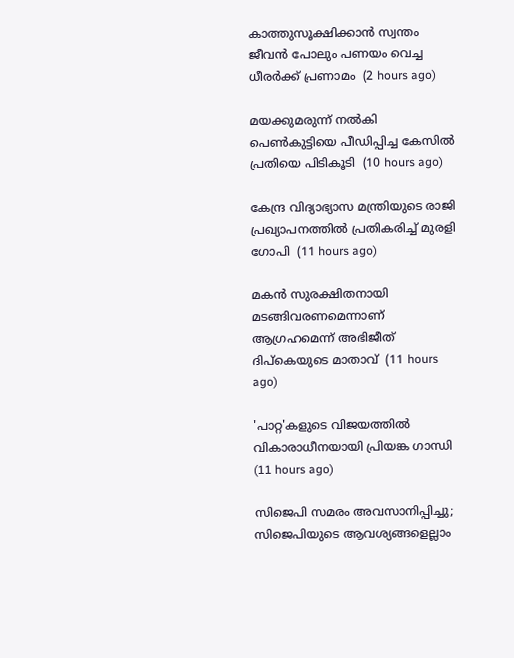കാത്തുസൂക്ഷിക്കാൻ സ്വന്തം ജീവൻ പോലും പണയം വെച്ച ധീരർക്ക് പ്രണാമം  (2 hours ago)

മയക്കുമരുന്ന് നല്‍കി പെണ്‍കുട്ടിയെ പീഡിപ്പിച്ച കേസില്‍ പ്രതിയെ പിടികൂടി  (10 hours ago)

കേന്ദ്ര വിദ്യാഭ്യാസ മന്ത്രിയുടെ രാജി പ്രഖ്യാപനത്തില്‍ പ്രതികരിച്ച് മുരളി ഗോപി  (11 hours ago)

മകന്‍ സുരക്ഷിതനായി മടങ്ങിവരണമെന്നാണ് ആഗ്രഹമെന്ന് അഭിജീത് ദിപ്‌കെയുടെ മാതാവ്  (11 hours ago)

'പാറ്റ'കളുടെ വിജയത്തില്‍ വികാരാധീനയായി പ്രിയങ്ക ഗാന്ധി  (11 hours ago)

സിജെപി സമരം അവസാനിപ്പിച്ചു; സിജെപിയുടെ ആവശ്യങ്ങളെല്ലാം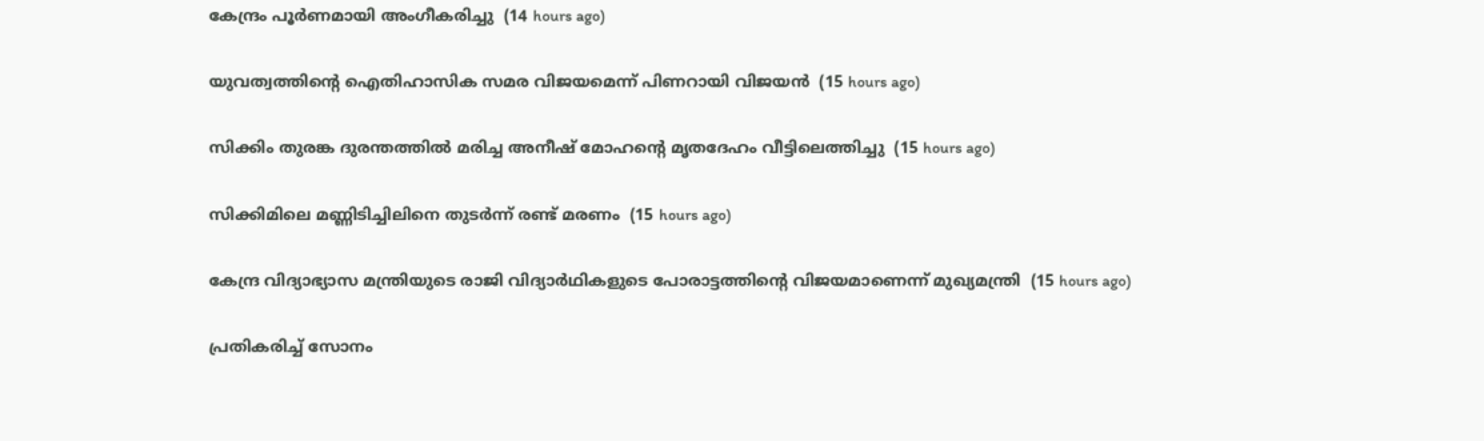കേന്ദ്രം പൂര്‍ണമായി അംഗീകരിച്ചു  (14 hours ago)

യുവത്വത്തിന്റെ ഐതിഹാസിക സമര വിജയമെന്ന് പിണറായി വിജയന്‍  (15 hours ago)

സിക്കിം തുരങ്ക ദുരന്തത്തില്‍ മരിച്ച അനീഷ് മോഹന്റെ മൃതദേഹം വീട്ടിലെത്തിച്ചു  (15 hours ago)

സിക്കിമിലെ മണ്ണിടിച്ചിലിനെ തുടര്‍ന്ന് രണ്ട് മരണം  (15 hours ago)

കേന്ദ്ര വിദ്യാഭ്യാസ മന്ത്രിയുടെ രാജി വിദ്യാര്‍ഥികളുടെ പോരാട്ടത്തിന്റെ വിജയമാണെന്ന് മുഖ്യമന്ത്രി  (15 hours ago)

പ്രതികരിച്ച് സോനം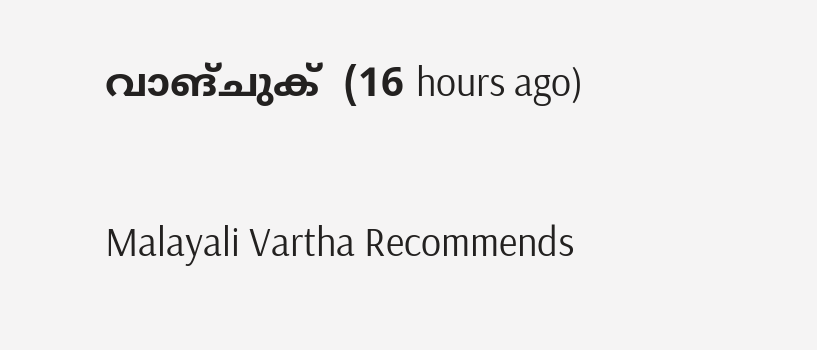വാങ്ചുക്  (16 hours ago)

Malayali Vartha Recommends